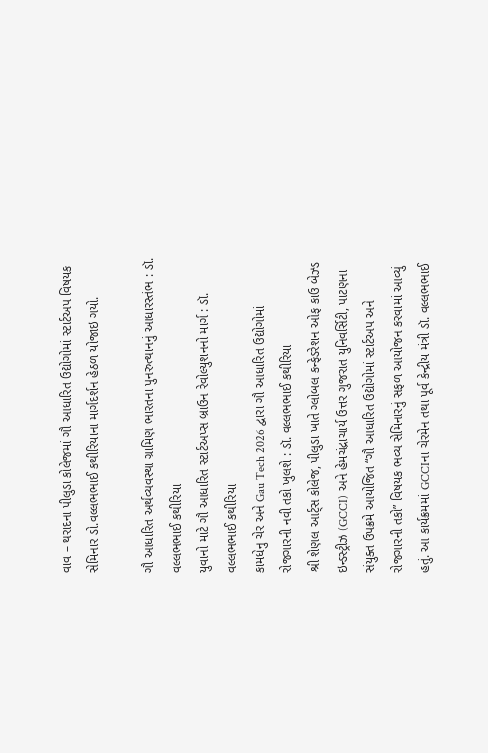વાવ – થરાદના પીલુડા કોલેજમાં ગૌ આધારિત ઉદ્યોગોમાં સ્ટાર્ટઅપ વિષયક સેમિનાર ડો.વલ્લભભાઈ કથીરિયાના માર્ગદર્શન હેઠળ યોજાઇ ગયો.

ગૌ આધારિત અર્થવ્યવસ્થા ગ્રામિણ ભારતના પુનરુત્થાનનું આધારસ્તંભ : ડૉ. વલ્લભભાઈ કથીરિયા
યુવાનો માટે ગૌ આધારિત સ્ટાર્ટઅપ્સ બ્રાઉન રેવોલ્યુશનનો માર્ગ : ડૉ. વલ્લભભાઈ કથીરિયા
કામધેનુ ચેર અને Gau Tech 2026 દ્વારા ગૌ આધારિત ઉદ્યોગોમાં રોજગારની નવી તકો ખુલશે : ડૉ. વલ્લભભાઈ કથીરિયા
શ્રી શેણલ આર્ટ્સ કોલેજ, પીલુડા ખાતે ગ્લોબલ કન્ફેડરેશન ઓફ કાઉ બેઝ્ડ ઇન્ડસ્ટ્રીઝ (GCCI) અને હેમચંદ્રાચાર્ય ઉત્તર ગુજરાત યુનિવર્સિટી, પાટણના સંયુક્ત ઉપક્રમે આયોજિત “ગૌ આધારિત ઉદ્યોગોમાં સ્ટાર્ટઅપ અને રોજગારની તકો” વિષયક ભવ્ય સેમિનારનું સફળ આયોજન કરવામાં આવ્યું હતું. આ કાર્યક્રમમાં GCCIના ચેરમેન તથા પૂર્વ કેન્દ્રીય મંત્રી ડૉ. વલ્લભભાઈ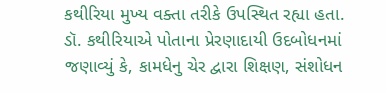કથીરિયા મુખ્ય વક્તા તરીકે ઉપસ્થિત રહ્યા હતા.
ડૉ. કથીરિયાએ પોતાના પ્રેરણાદાયી ઉદબોધનમાં જણાવ્યું કે, કામધેનુ ચેર દ્વારા શિક્ષણ, સંશોધન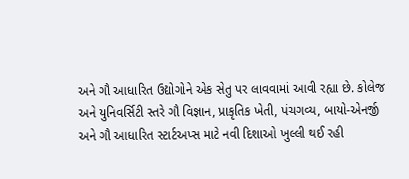અને ગૌ આધારિત ઉદ્યોગોને એક સેતુ પર લાવવામાં આવી રહ્યા છે. કોલેજ અને યુનિવર્સિટી સ્તરે ગૌ વિજ્ઞાન, પ્રાકૃતિક ખેતી, પંચગવ્ય, બાયો-એનર્જી અને ગૌ આધારિત સ્ટાર્ટઅપ્સ માટે નવી દિશાઓ ખુલ્લી થઈ રહી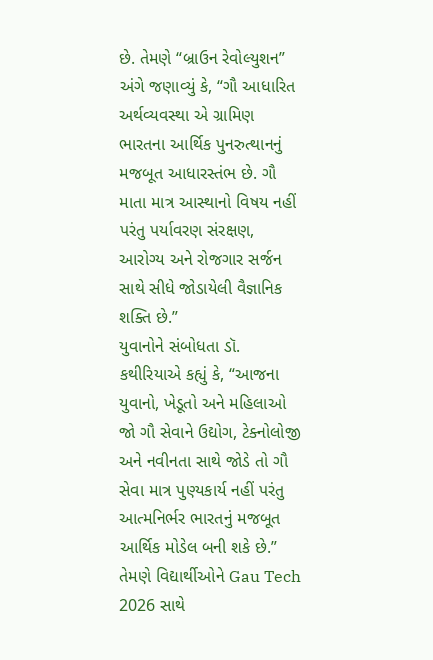છે. તેમણે “બ્રાઉન રેવોલ્યુશન” અંગે જણાવ્યું કે, “ગૌ આધારિત અર્થવ્યવસ્થા એ ગ્રામિણ ભારતના આર્થિક પુનરુત્થાનનું મજબૂત આધારસ્તંભ છે. ગૌ માતા માત્ર આસ્થાનો વિષય નહીં પરંતુ પર્યાવરણ સંરક્ષણ, આરોગ્ય અને રોજગાર સર્જન સાથે સીધે જોડાયેલી વૈજ્ઞાનિક શક્તિ છે.”
યુવાનોને સંબોધતા ડૉ. કથીરિયાએ કહ્યું કે, “આજના યુવાનો, ખેડૂતો અને મહિલાઓ જો ગૌ સેવાને ઉદ્યોગ, ટેક્નોલોજી અને નવીનતા સાથે જોડે તો ગૌ સેવા માત્ર પુણ્યકાર્ય નહીં પરંતુ આત્મનિર્ભર ભારતનું મજબૂત આર્થિક મોડેલ બની શકે છે.” તેમણે વિદ્યાર્થીઓને Gau Tech 2026 સાથે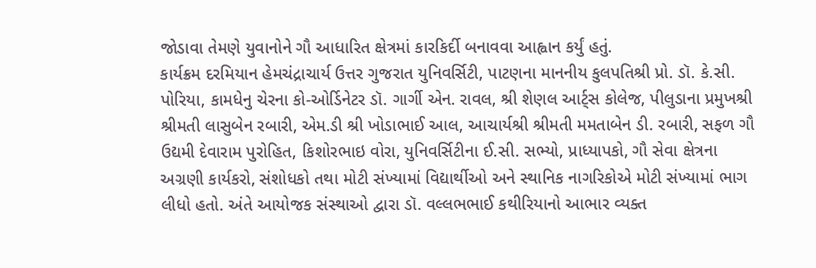જોડાવા તેમણે યુવાનોને ગૌ આધારિત ક્ષેત્રમાં કારકિર્દી બનાવવા આહ્વાન કર્યું હતું.
કાર્યક્રમ દરમિયાન હેમચંદ્રાચાર્ય ઉત્તર ગુજરાત યુનિવર્સિટી, પાટણના માનનીય કુલપતિશ્રી પ્રો. ડૉ. કે.સી. પોરિયા, કામધેનુ ચેરના કો-ઓર્ડિનેટર ડૉ. ગાર્ગી એન. રાવલ, શ્રી શેણલ આર્ટ્સ કોલેજ, પીલુડાના પ્રમુખશ્રી શ્રીમતી લાસુબેન રબારી, એમ.ડી શ્રી ખોડાભાઈ આલ, આચાર્યશ્રી શ્રીમતી મમતાબેન ડી. રબારી, સફળ ગૌ ઉદ્યમી દેવારામ પુરોહિત, કિશોરભાઇ વોરા, યુનિવર્સિટીના ઈ.સી. સભ્યો, પ્રાધ્યાપકો, ગૌ સેવા ક્ષેત્રના અગ્રણી કાર્યકરો, સંશોધકો તથા મોટી સંખ્યામાં વિદ્યાર્થીઓ અને સ્થાનિક નાગરિકોએ મોટી સંખ્યામાં ભાગ લીધો હતો. અંતે આયોજક સંસ્થાઓ દ્વારા ડૉ. વલ્લભભાઈ કથીરિયાનો આભાર વ્યક્ત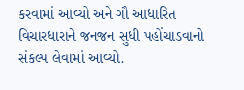કરવામાં આવ્યો અને ગૌ આધારિત વિચારધારાને જનજન સુધી પહોંચાડવાનો સંકલ્પ લેવામાં આવ્યો.